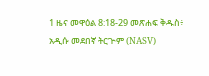1 ዜና መዋዕል 8:18-29 መጽሐፍ ቅዱስ፥ አዲሱ መደበኛ ትርጒም (NASV)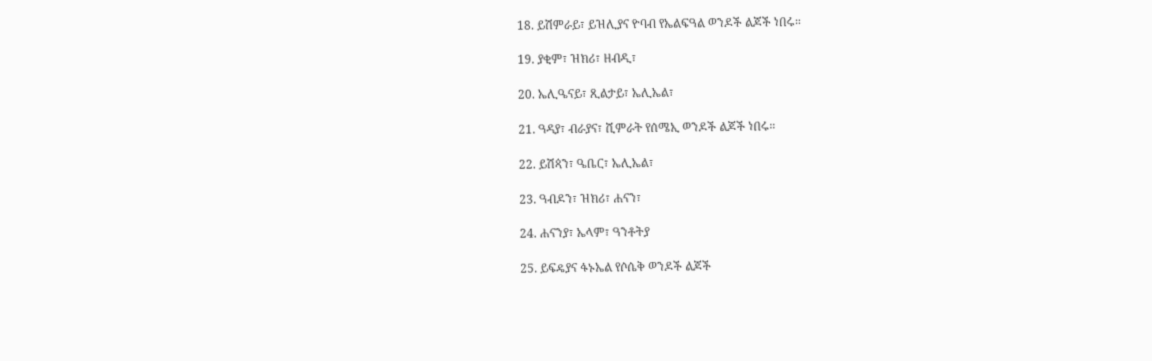18. ይሽምራይ፣ ይዝሊያና ዮባብ የኤልፍዓል ወንዶች ልጆች ነበሩ።

19. ያቂም፣ ዝክሪ፣ ዘብዲ፣

20. ኤሊዔናይ፣ ጺልታይ፣ ኤሊኤል፣

21. ዓዳያ፣ ብራያና፣ ሺምራት የሰሜኢ ወንዶች ልጆች ነበሩ።

22. ይሽጳን፣ ዔቤር፣ ኤሊኤል፣

23. ዓብዶን፣ ዝክሪ፣ ሐናን፣

24. ሐናንያ፣ ኤላም፣ ዓንቶትያ

25. ይፍዴያና ፋኑኤል የሶሴቅ ወንዶች ልጆች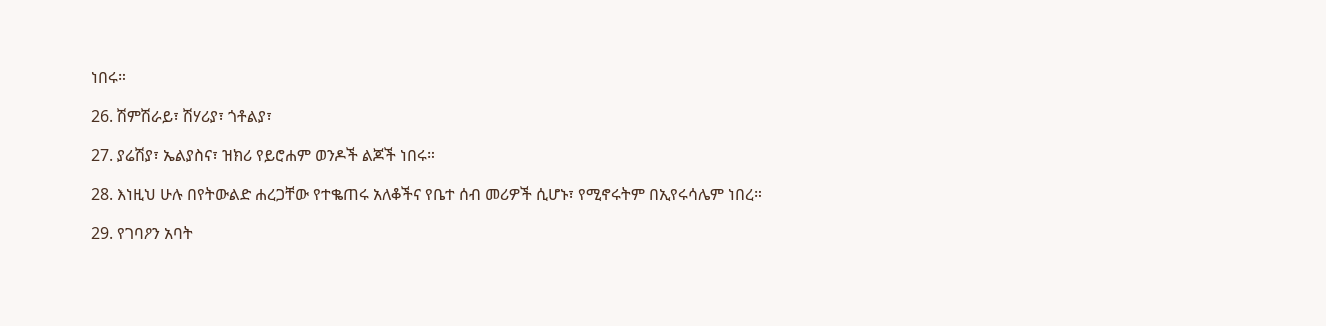ነበሩ።

26. ሽምሽራይ፣ ሽሃሪያ፣ ጎቶልያ፣

27. ያሬሽያ፣ ኤልያስና፣ ዝክሪ የይሮሐም ወንዶች ልጆች ነበሩ።

28. እነዚህ ሁሉ በየትውልድ ሐረጋቸው የተቈጠሩ አለቆችና የቤተ ሰብ መሪዎች ሲሆኑ፣ የሚኖሩትም በኢየሩሳሌም ነበረ።

29. የገባዖን አባት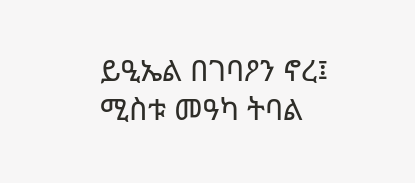ይዒኤል በገባዖን ኖረ፤ ሚስቱ መዓካ ትባል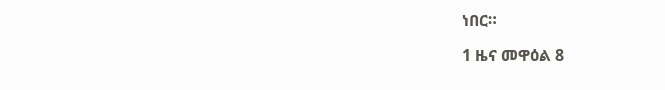ነበር።

1 ዜና መዋዕል 8